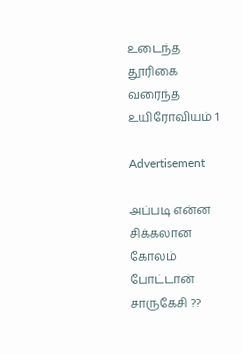உடைந்த தூரிகை வரைந்த உயிரோவியம் 1

Advertisement

அப்படி என்ன சிக்கலான கோலம் போட்டான் சாருகேசி ??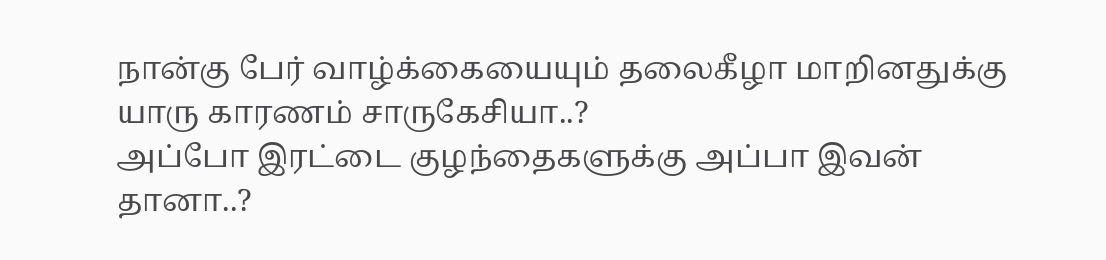நான்கு பேர் வாழ்க்கையையும் தலைகீழா மாறினதுக்கு யாரு காரணம் சாருகேசியா..?
அப்போ இரட்டை குழந்தைகளுக்கு அப்பா இவன் தானா..?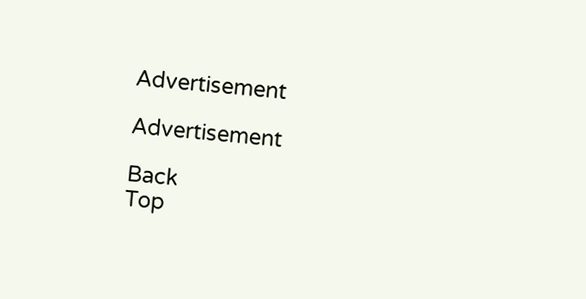Advertisement

Advertisement

Back
Top